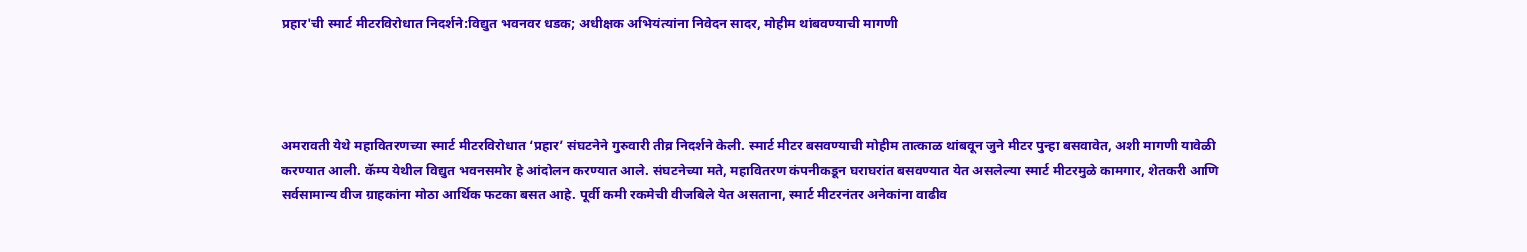प्रहार'ची स्मार्ट मीटरविरोधात निदर्शने:विद्युत भवनवर धडक; अधीक्षक अभियंत्यांना निवेदन सादर, मोहीम थांबवण्याची मागणी




अमरावती येथे महावितरणच्या स्मार्ट मीटरविरोधात ‘प्रहार’ संघटनेने गुरुवारी तीव्र निदर्शने केली. स्मार्ट मीटर बसवण्याची मोहीम तात्काळ थांबवून जुने मीटर पुन्हा बसवावेत, अशी मागणी यावेळी करण्यात आली. कॅम्प येथील विद्युत भवनसमोर हे आंदोलन करण्यात आले. संघटनेच्या मते, महावितरण कंपनीकडून घराघरांत बसवण्यात येत असलेल्या स्मार्ट मीटरमुळे कामगार, शेतकरी आणि सर्वसामान्य वीज ग्राहकांना मोठा आर्थिक फटका बसत आहे. पूर्वी कमी रकमेची वीजबिले येत असताना, स्मार्ट मीटरनंतर अनेकांना वाढीव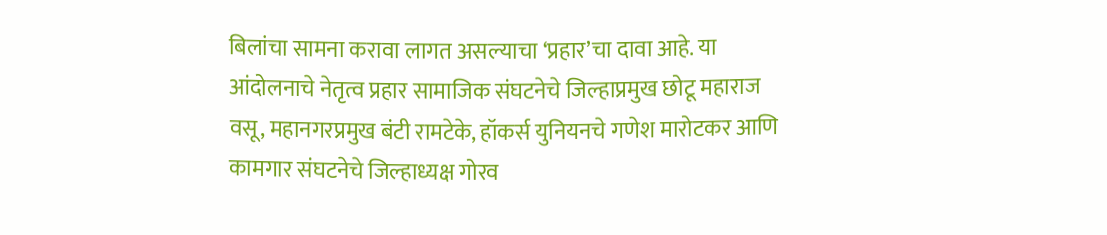बिलांचा सामना करावा लागत असल्याचा ‘प्रहार’चा दावा आहे. या आंदोलनाचे नेतृत्व प्रहार सामाजिक संघटनेचे जिल्हाप्रमुख छोटू महाराज वसू, महानगरप्रमुख बंटी रामटेके, हॉकर्स युनियनचे गणेश मारोटकर आणि कामगार संघटनेचे जिल्हाध्यक्ष गोरव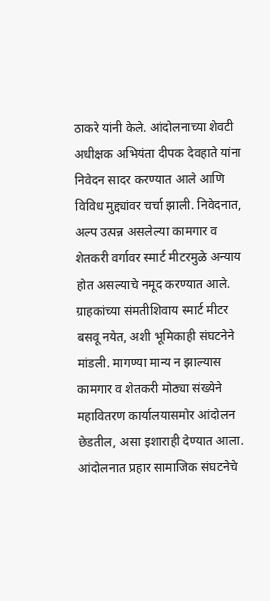ठाकरे यांनी केले. आंदोलनाच्या शेवटी अधीक्षक अभियंता दीपक देवहाते यांना निवेदन सादर करण्यात आले आणि विविध मुद्द्यांवर चर्चा झाली. निवेदनात, अल्प उत्पन्न असलेल्या कामगार व शेतकरी वर्गावर स्मार्ट मीटरमुळे अन्याय होत असल्याचे नमूद करण्यात आले. ग्राहकांच्या संमतीशिवाय स्मार्ट मीटर बसवू नयेत, अशी भूमिकाही संघटनेने मांडली. मागण्या मान्य न झाल्यास कामगार व शेतकरी मोठ्या संख्येने महावितरण कार्यालयासमोर आंदोलन छेडतील, असा इशाराही देण्यात आला. आंदोलनात प्रहार सामाजिक संघटनेचे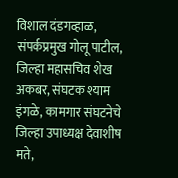विशाल दंडगव्हाळ, संपर्कप्रमुख गोलू पाटील, जिल्हा महासचिव शेख अकबर, संघटक श्याम इंगळे, कामगार संघटनेचे जिल्हा उपाध्यक्ष देवाशीष मते,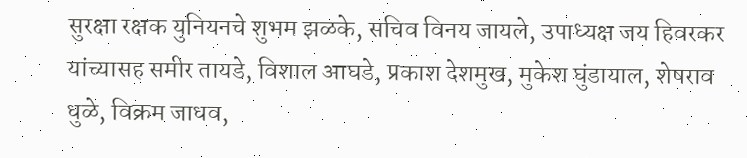सुरक्षा रक्षक युनियनचे शुभम झळके, सचिव विनय जायले, उपाध्यक्ष जय हिवरकर यांच्यासह समीर तायडे, विशाल आघडे, प्रकाश देशमुख, मुकेश घुंडायाल, शेषराव धुळे, विक्रम जाधव,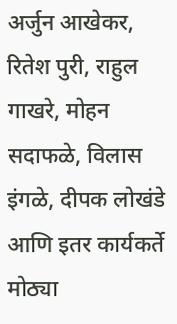अर्जुन आखेकर, रितेश पुरी, राहुल गाखरे, मोहन सदाफळे, विलास इंगळे, दीपक लोखंडे आणि इतर कार्यकर्ते मोठ्या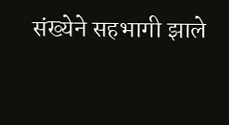संख्येने सहभागी झाले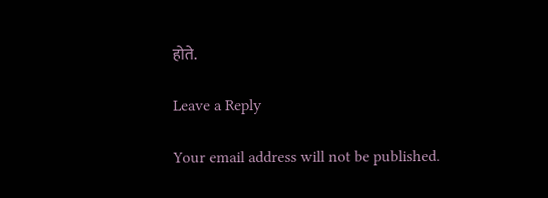होते.

Leave a Reply

Your email address will not be published.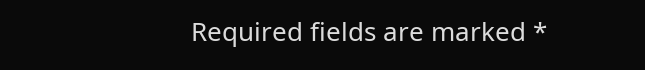Required fields are marked *